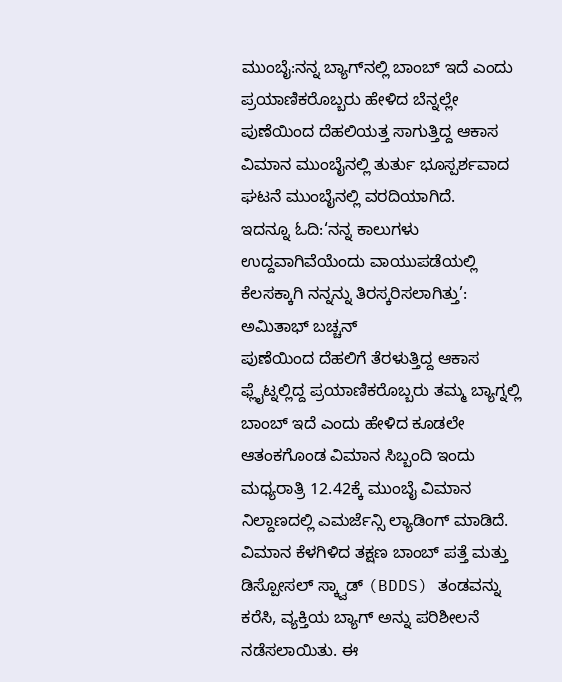ಮುಂಬೈ:ನನ್ನ ಬ್ಯಾಗ್‌ನಲ್ಲಿ ಬಾಂಬ್ ಇದೆ ಎಂದು ಪ್ರಯಾಣಿಕರೊಬ್ಬರು ಹೇಳಿದ ಬೆನ್ನಲ್ಲೇ ಪುಣೆಯಿಂದ ದೆಹಲಿಯತ್ತ ಸಾಗುತ್ತಿದ್ದ ಆಕಾಸ ವಿಮಾನ ಮುಂಬೈನಲ್ಲಿ ತುರ್ತು ಭೂಸ್ಪರ್ಶವಾದ ಘಟನೆ ಮುಂಬೈನಲ್ಲಿ ವರದಿಯಾಗಿದೆ.
ಇದನ್ನೂ ಓದಿ:‘ನನ್ನ ಕಾಲುಗಳು ಉದ್ದವಾಗಿವೆಯೆಂದು ವಾಯುಪಡೆಯಲ್ಲಿ ಕೆಲಸಕ್ಕಾಗಿ ನನ್ನನ್ನು ತಿರಸ್ಕರಿಸಲಾಗಿತ್ತು’: ಅಮಿತಾಭ್ ಬಚ್ಚನ್
ಪುಣೆಯಿಂದ ದೆಹಲಿಗೆ ತೆರಳುತ್ತಿದ್ದ ಆಕಾಸ ಫ್ಲೈಟ್ನಲ್ಲಿದ್ದ ಪ್ರಯಾಣಿಕರೊಬ್ಬರು ತಮ್ಮ ಬ್ಯಾಗ್ನಲ್ಲಿ ಬಾಂಬ್ ಇದೆ ಎಂದು ಹೇಳಿದ ಕೂಡಲೇ ಆತಂಕಗೊಂಡ ವಿಮಾನ ಸಿಬ್ಬಂದಿ ಇಂದು ಮಧ್ಯರಾತ್ರಿ 12.42ಕ್ಕೆ ಮುಂಬೈ ವಿಮಾನ ನಿಲ್ದಾಣದಲ್ಲಿ ಎಮರ್ಜೆನ್ಸಿ ಲ್ಯಾಡಿಂಗ್ ಮಾಡಿದೆ.
ವಿಮಾನ ಕೆಳಗಿಳಿದ ತಕ್ಷಣ ಬಾಂಬ್ ಪತ್ತೆ ಮತ್ತು ಡಿಸ್ಪೋಸಲ್ ಸ್ಕ್ವಾಡ್ (BDDS) ತಂಡವನ್ನು ಕರೆಸಿ, ವ್ಯಕ್ತಿಯ ಬ್ಯಾಗ್ ಅನ್ನು ಪರಿಶೀಲನೆ ನಡೆಸಲಾಯಿತು. ಈ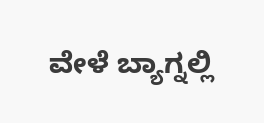ವೇಳೆ ಬ್ಯಾಗ್ನಲ್ಲಿ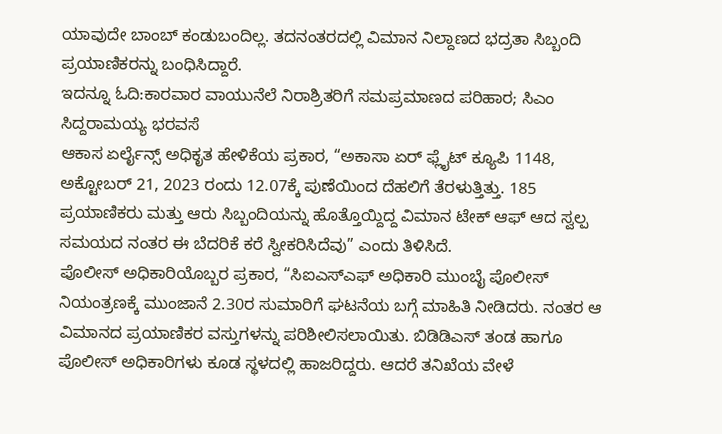ಯಾವುದೇ ಬಾಂಬ್ ಕಂಡುಬಂದಿಲ್ಲ. ತದನಂತರದಲ್ಲಿ ವಿಮಾನ ನಿಲ್ದಾಣದ ಭದ್ರತಾ ಸಿಬ್ಬಂದಿ ಪ್ರಯಾಣಿಕರನ್ನು ಬಂಧಿಸಿದ್ದಾರೆ.
ಇದನ್ನೂ ಓದಿ:ಕಾರವಾರ ವಾಯುನೆಲೆ ನಿರಾಶ್ರಿತರಿಗೆ ಸಮಪ್ರಮಾಣದ ಪರಿಹಾರ; ಸಿಎಂ ಸಿದ್ದರಾಮಯ್ಯ ಭರವಸೆ
ಆಕಾಸ ಏರ್ಲೈನ್ಸ್ ಅಧಿಕೃತ ಹೇಳಿಕೆಯ ಪ್ರಕಾರ, “ಅಕಾಸಾ ಏರ್ ಫ್ಲೈಟ್ ಕ್ಯೂಪಿ 1148, ಅಕ್ಟೋಬರ್ 21, 2023 ರಂದು 12.07ಕ್ಕೆ ಪುಣೆಯಿಂದ ದೆಹಲಿಗೆ ತೆರಳುತ್ತಿತ್ತು. 185 ಪ್ರಯಾಣಿಕರು ಮತ್ತು ಆರು ಸಿಬ್ಬಂದಿಯನ್ನು ಹೊತ್ತೊಯ್ದಿದ್ದ ವಿಮಾನ ಟೇಕ್ ಆಫ್ ಆದ ಸ್ವಲ್ಪ ಸಮಯದ ನಂತರ ಈ ಬೆದರಿಕೆ ಕರೆ ಸ್ವೀಕರಿಸಿದೆವು” ಎಂದು ತಿಳಿಸಿದೆ.
ಪೊಲೀಸ್ ಅಧಿಕಾರಿಯೊಬ್ಬರ ಪ್ರಕಾರ, “ಸಿಐಎಸ್ಎಫ್ ಅಧಿಕಾರಿ ಮುಂಬೈ ಪೊಲೀಸ್ ನಿಯಂತ್ರಣಕ್ಕೆ ಮುಂಜಾನೆ 2.30ರ ಸುಮಾರಿಗೆ ಘಟನೆಯ ಬಗ್ಗೆ ಮಾಹಿತಿ ನೀಡಿದರು. ನಂತರ ಆ ವಿಮಾನದ ಪ್ರಯಾಣಿಕರ ವಸ್ತುಗಳನ್ನು ಪರಿಶೀಲಿಸಲಾಯಿತು. ಬಿಡಿಡಿಎಸ್ ತಂಡ ಹಾಗೂ ಪೊಲೀಸ್ ಅಧಿಕಾರಿಗಳು ಕೂಡ ಸ್ಥಳದಲ್ಲಿ ಹಾಜರಿದ್ದರು. ಆದರೆ ತನಿಖೆಯ ವೇಳೆ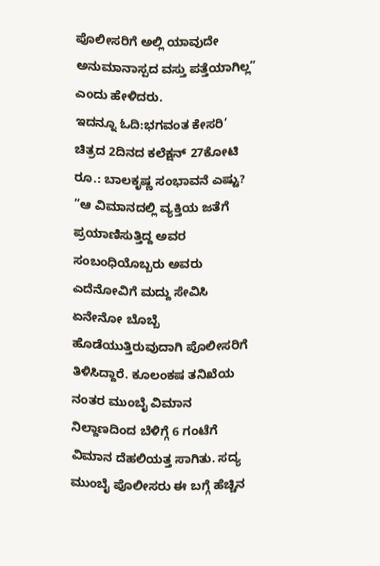ಪೊಲೀಸರಿಗೆ ಅಲ್ಲಿ ಯಾವುದೇ ಅನುಮಾನಾಸ್ಪದ ವಸ್ತು ಪತ್ತೆಯಾಗಿಲ್ಲ” ಎಂದು ಹೇಳಿದರು.
ಇದನ್ನೂ ಓದಿ:ಭಗವಂತ ಕೇಸರಿ’ ಚಿತ್ರದ 2ದಿನದ ಕಲೆಕ್ಷನ್‌ 27ಕೋಟಿ ರೂ.: ಬಾಲಕೃಷ್ಣ ಸಂಭಾವನೆ ಎಷ್ಟು?
“ಆ ವಿಮಾನದಲ್ಲಿ ವ್ಯಕ್ತಿಯ ಜತೆಗೆ ಪ್ರಯಾಣಿಸುತ್ತಿದ್ದ ಅವರ ಸಂಬಂಧಿಯೊಬ್ಬರು ಅವರು ಎದೆನೋವಿಗೆ ಮದ್ದು ಸೇವಿಸಿ ಏನೇನೋ ಬೊಬ್ಬೆ ಹೊಡೆಯುತ್ತಿರುವುದಾಗಿ ಪೊಲೀಸರಿಗೆ ತಿಳಿಸಿದ್ದಾರೆ. ಕೂಲಂಕಷ ತನಿಖೆಯ ನಂತರ ಮುಂಬೈ ವಿಮಾನ ನಿಲ್ದಾಣದಿಂದ ಬೆಳಿಗ್ಗೆ 6 ಗಂಟೆಗೆ ವಿಮಾನ ದೆಹಲಿಯತ್ತ ಸಾಗಿತು. ಸದ್ಯ ಮುಂಬೈ ಪೊಲೀಸರು ಈ ಬಗ್ಗೆ ಹೆಚ್ಚಿನ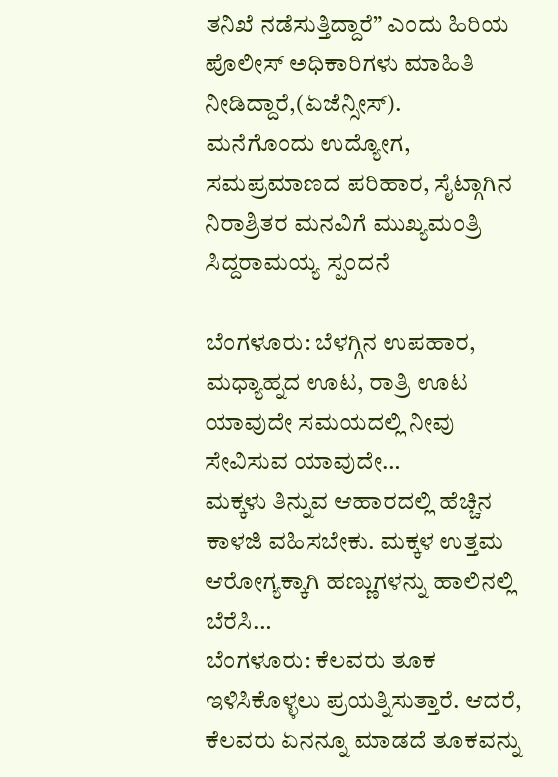ತನಿಖೆ ನಡೆಸುತ್ತಿದ್ದಾರೆ” ಎಂದು ಹಿರಿಯ ಪೊಲೀಸ್ ಅಧಿಕಾರಿಗಳು ಮಾಹಿತಿ ನೀಡಿದ್ದಾರೆ,(ಏಜೆನ್ಸೀಸ್).
ಮನೆಗೊಂದು ಉದ್ಯೋಗ, ಸಮಪ್ರಮಾಣದ ಪರಿಹಾರ, ಸೈಟ್ಗಾಗಿನ ನಿರಾಶ್ರಿತರ ಮನವಿಗೆ ಮುಖ್ಯಮಂತ್ರಿ ಸಿದ್ದರಾಮಯ್ಯ ಸ್ಪಂದನೆ

ಬೆಂಗಳೂರು: ಬೆಳಗ್ಗಿನ ಉಪಹಾರ, ಮಧ್ಯಾಹ್ನದ ಊಟ, ರಾತ್ರಿ ಊಟ ಯಾವುದೇ ಸಮಯದಲ್ಲಿ ನೀವು ಸೇವಿಸುವ ಯಾವುದೇ…
ಮಕ್ಕಳು ತಿನ್ನುವ ಆಹಾರದಲ್ಲಿ ಹೆಚ್ಚಿನ ಕಾಳಜಿ ವಹಿಸಬೇಕು. ಮಕ್ಕಳ ಉತ್ತಮ ಆರೋಗ್ಯಕ್ಕಾಗಿ ಹಣ್ಣುಗಳನ್ನು ಹಾಲಿನಲ್ಲಿ ಬೆರೆಸಿ…
ಬೆಂಗಳೂರು: ಕೆಲವರು ತೂಕ ಇಳಿಸಿಕೊಳ್ಳಲು ಪ್ರಯತ್ನಿಸುತ್ತಾರೆ. ಆದರೆ, ಕೆಲವರು ಏನನ್ನೂ ಮಾಡದೆ ತೂಕವನ್ನು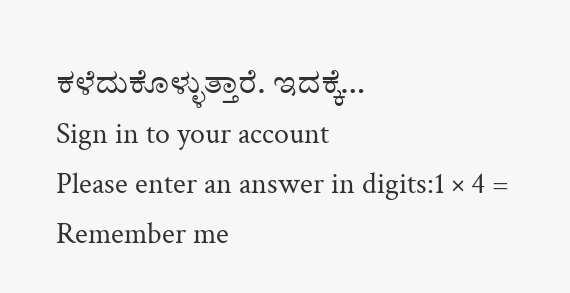ಕಳೆದುಕೊಳ್ಳುತ್ತಾರೆ. ಇದಕ್ಕೆ…
Sign in to your account
Please enter an answer in digits:1 × 4 =
Remember me